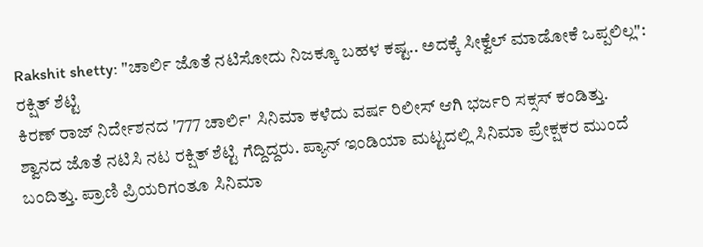Rakshit shetty: "ಚಾರ್ಲಿ ಜೊತೆ ನಟಿಸೋದು ನಿಜಕ್ಕೂ ಬಹಳ ಕಷ್ಟ.. ಅದಕ್ಕೆ ಸೀಕ್ವೆಲ್ ಮಾಡೋಕೆ ಒಪ್ಪಲಿಲ್ಲ": ರಕ್ಷಿತ್ ಶೆಟ್ಟಿ
ಕಿರಣ್ ರಾಜ್ ನಿರ್ದೇಶನದ '777 ಚಾರ್ಲಿ' ಸಿನಿಮಾ ಕಳೆದು ವರ್ಷ ರಿಲೀಸ್ ಆಗಿ ಭರ್ಜರಿ ಸಕ್ಸಸ್ ಕಂಡಿತ್ತು. ಶ್ವಾನದ ಜೊತೆ ನಟಿಸಿ ನಟ ರಕ್ಷಿತ್ ಶೆಟ್ಟಿ ಗೆದ್ದಿದ್ದರು. ಪ್ಯಾನ್ ಇಂಡಿಯಾ ಮಟ್ಟದಲ್ಲಿ ಸಿನಿಮಾ ಪ್ರೇಕ್ಷಕರ ಮುಂದೆ ಬಂದಿತ್ತು. ಪ್ರಾಣಿ ಪ್ರಿಯರಿಗಂತೂ ಸಿನಿಮಾ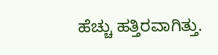ಹೆಚ್ಚು ಹತ್ತಿರವಾಗಿತ್ತು.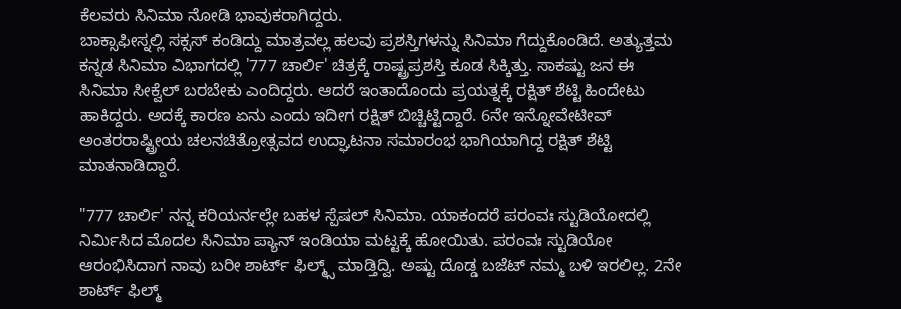ಕೆಲವರು ಸಿನಿಮಾ ನೋಡಿ ಭಾವುಕರಾಗಿದ್ದರು.
ಬಾಕ್ಸಾಫೀಸ್ನಲ್ಲಿ ಸಕ್ಸಸ್ ಕಂಡಿದ್ದು ಮಾತ್ರವಲ್ಲ ಹಲವು ಪ್ರಶಸ್ತಿಗಳನ್ನು ಸಿನಿಮಾ ಗೆದ್ದುಕೊಂಡಿದೆ. ಅತ್ಯುತ್ತಮ ಕನ್ನಡ ಸಿನಿಮಾ ವಿಭಾಗದಲ್ಲಿ '777 ಚಾರ್ಲಿ' ಚಿತ್ರಕ್ಕೆ ರಾಷ್ಟ್ರಪ್ರಶಸ್ತಿ ಕೂಡ ಸಿಕ್ಕಿತ್ತು. ಸಾಕಷ್ಟು ಜನ ಈ ಸಿನಿಮಾ ಸೀಕ್ವೆಲ್ ಬರಬೇಕು ಎಂದಿದ್ದರು. ಆದರೆ ಇಂತಾದೊಂದು ಪ್ರಯತ್ನಕ್ಕೆ ರಕ್ಷಿತ್ ಶೆಟ್ಟಿ ಹಿಂದೇಟು ಹಾಕಿದ್ದರು. ಅದಕ್ಕೆ ಕಾರಣ ಏನು ಎಂದು ಇದೀಗ ರಕ್ಷಿತ್ ಬಿಚ್ಚಿಟ್ಟಿದ್ದಾರೆ. 6ನೇ ಇನ್ನೋವೇಟೀವ್ ಅಂತರರಾಷ್ಟ್ರೀಯ ಚಲನಚಿತ್ರೋತ್ಸವದ ಉದ್ಘಾಟನಾ ಸಮಾರಂಭ ಭಾಗಿಯಾಗಿದ್ದ ರಕ್ಷಿತ್ ಶೆಟ್ಟಿ ಮಾತನಾಡಿದ್ದಾರೆ.

"777 ಚಾರ್ಲಿ' ನನ್ನ ಕರಿಯರ್ನಲ್ಲೇ ಬಹಳ ಸ್ಪೆಷಲ್ ಸಿನಿಮಾ. ಯಾಕಂದರೆ ಪರಂವಃ ಸ್ಟುಡಿಯೋದಲ್ಲಿ ನಿರ್ಮಿಸಿದ ಮೊದಲ ಸಿನಿಮಾ ಪ್ಯಾನ್ ಇಂಡಿಯಾ ಮಟ್ಟಕ್ಕೆ ಹೋಯಿತು. ಪರಂವಃ ಸ್ಟುಡಿಯೋ ಆರಂಭಿಸಿದಾಗ ನಾವು ಬರೀ ಶಾರ್ಟ್ ಫಿಲ್ಮ್ಸ್ ಮಾಡ್ತಿದ್ವಿ. ಅಷ್ಟು ದೊಡ್ಡ ಬಜೆಟ್ ನಮ್ಮ ಬಳಿ ಇರಲಿಲ್ಲ. 2ನೇ ಶಾರ್ಟ್ ಫಿಲ್ಮ್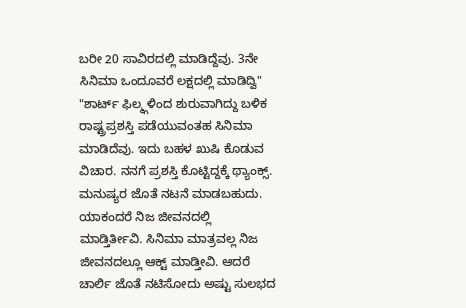ಬರೀ 20 ಸಾವಿರದಲ್ಲಿ ಮಾಡಿದ್ದೆವು. 3ನೇ ಸಿನಿಮಾ ಒಂದೂವರೆ ಲಕ್ಷದಲ್ಲಿ ಮಾಡಿದ್ವಿ"
"ಶಾರ್ಟ್ ಫಿಲ್ಮ್ಗಳಿಂದ ಶುರುವಾಗಿದ್ದು ಬಳಿಕ ರಾಷ್ಟ್ರಪ್ರಶಸ್ತಿ ಪಡೆಯುವಂತಹ ಸಿನಿಮಾ ಮಾಡಿದೆವು. ಇದು ಬಹಳ ಖುಷಿ ಕೊಡುವ ವಿಚಾರ. ನನಗೆ ಪ್ರಶಸ್ತಿ ಕೊಟ್ಟಿದ್ದಕ್ಕೆ ಥ್ಯಾಂಕ್ಸ್. ಮನುಷ್ಯರ ಜೊತೆ ನಟನೆ ಮಾಡಬಹುದು. ಯಾಕಂದರೆ ನಿಜ ಜೀವನದಲ್ಲಿ ಮಾಡ್ತಿರ್ತೀವಿ. ಸಿನಿಮಾ ಮಾತ್ರವಲ್ಲ ನಿಜ ಜೀವನದಲ್ಲೂ ಆಕ್ಟ್ ಮಾಡ್ತೀವಿ. ಆದರೆ ಚಾರ್ಲಿ ಜೊತೆ ನಟಿಸೋದು ಅಷ್ಟು ಸುಲಭದ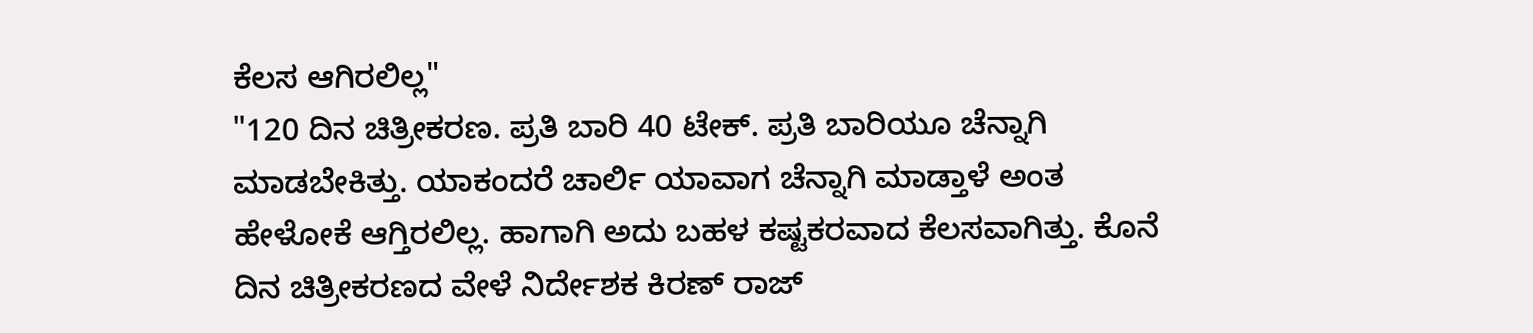ಕೆಲಸ ಆಗಿರಲಿಲ್ಲ"
"120 ದಿನ ಚಿತ್ರೀಕರಣ. ಪ್ರತಿ ಬಾರಿ 40 ಟೇಕ್. ಪ್ರತಿ ಬಾರಿಯೂ ಚೆನ್ನಾಗಿ ಮಾಡಬೇಕಿತ್ತು. ಯಾಕಂದರೆ ಚಾರ್ಲಿ ಯಾವಾಗ ಚೆನ್ನಾಗಿ ಮಾಡ್ತಾಳೆ ಅಂತ ಹೇಳೋಕೆ ಆಗ್ತಿರಲಿಲ್ಲ. ಹಾಗಾಗಿ ಅದು ಬಹಳ ಕಷ್ಟಕರವಾದ ಕೆಲಸವಾಗಿತ್ತು. ಕೊನೆ ದಿನ ಚಿತ್ರೀಕರಣದ ವೇಳೆ ನಿರ್ದೇಶಕ ಕಿರಣ್ ರಾಜ್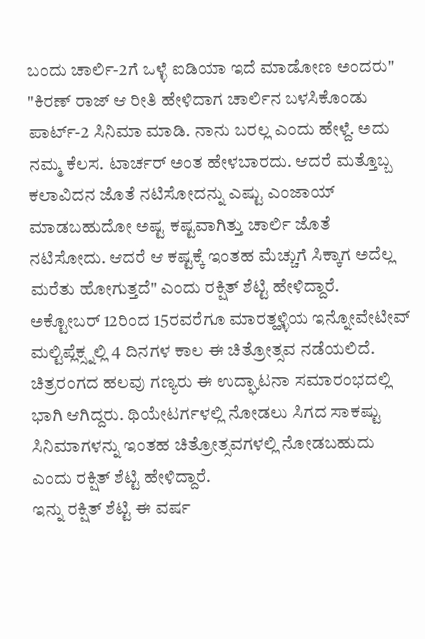ಬಂದು ಚಾರ್ಲಿ-2ಗೆ ಒಳ್ಳೆ ಐಡಿಯಾ ಇದೆ ಮಾಡೋಣ ಅಂದರು"
"ಕಿರಣ್ ರಾಜ್ ಆ ರೀತಿ ಹೇಳಿದಾಗ ಚಾರ್ಲಿನ ಬಳಸಿಕೊಂಡು ಪಾರ್ಟ್-2 ಸಿನಿಮಾ ಮಾಡಿ. ನಾನು ಬರಲ್ಲ ಎಂದು ಹೇಳ್ದೆ. ಅದು ನಮ್ಮ ಕೆಲಸ. ಟಾರ್ಚರ್ ಅಂತ ಹೇಳಬಾರದು. ಆದರೆ ಮತ್ತೊಬ್ಬ ಕಲಾವಿದನ ಜೊತೆ ನಟಿಸೋದನ್ನು ಎಷ್ಟು ಎಂಜಾಯ್ ಮಾಡಬಹುದೋ ಅಷ್ಟ ಕಷ್ಟವಾಗಿತ್ತು ಚಾರ್ಲಿ ಜೊತೆ ನಟಿಸೋದು. ಆದರೆ ಆ ಕಷ್ಟಕ್ಕೆ ಇಂತಹ ಮೆಚ್ಚುಗೆ ಸಿಕ್ಕಾಗ ಅದೆಲ್ಲ ಮರೆತು ಹೋಗುತ್ತದೆ" ಎಂದು ರಕ್ಷಿತ್ ಶೆಟ್ಟಿ ಹೇಳಿದ್ದಾರೆ.
ಅಕ್ಟೋಬರ್ 12ರಿಂದ 15ರವರೆಗೂ ಮಾರತ್ಹಳ್ಳಿಯ ಇನ್ನೋವೇಟೀವ್ ಮಲ್ಟಿಪ್ಲೆಕ್ಸ್ನಲ್ಲಿ 4 ದಿನಗಳ ಕಾಲ ಈ ಚಿತ್ರೋತ್ಸವ ನಡೆಯಲಿದೆ. ಚಿತ್ರರಂಗದ ಹಲವು ಗಣ್ಯರು ಈ ಉದ್ಘಾಟನಾ ಸಮಾರಂಭದಲ್ಲಿ ಭಾಗಿ ಆಗಿದ್ದರು. ಥಿಯೇಟರ್ಗಳಲ್ಲಿ ನೋಡಲು ಸಿಗದ ಸಾಕಷ್ಟು ಸಿನಿಮಾಗಳನ್ನು ಇಂತಹ ಚಿತ್ರೋತ್ಸವಗಳಲ್ಲಿ ನೋಡಬಹುದು ಎಂದು ರಕ್ಷಿತ್ ಶೆಟ್ಟಿ ಹೇಳಿದ್ದಾರೆ.
ಇನ್ನು ರಕ್ಷಿತ್ ಶೆಟ್ಟಿ ಈ ವರ್ಷ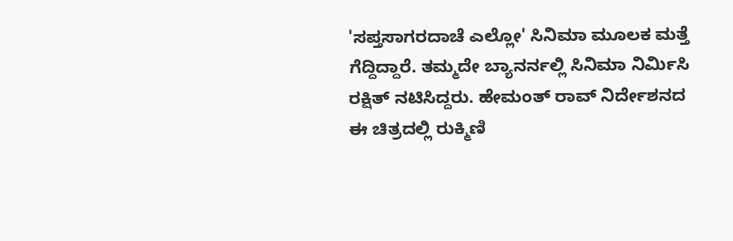'ಸಪ್ತಸಾಗರದಾಚೆ ಎಲ್ಲೋ' ಸಿನಿಮಾ ಮೂಲಕ ಮತ್ತೆ ಗೆದ್ದಿದ್ದಾರೆ. ತಮ್ಮದೇ ಬ್ಯಾನರ್ನಲ್ಲಿ ಸಿನಿಮಾ ನಿರ್ಮಿಸಿ ರಕ್ಷಿತ್ ನಟಿಸಿದ್ದರು. ಹೇಮಂತ್ ರಾವ್ ನಿರ್ದೇಶನದ ಈ ಚಿತ್ರದಲ್ಲಿ ರುಕ್ಮಿಣಿ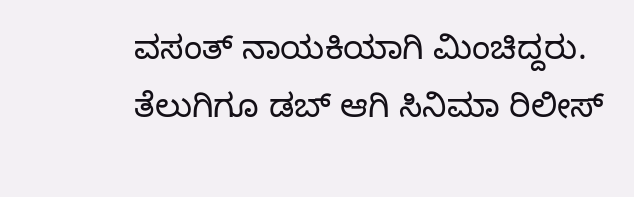ವಸಂತ್ ನಾಯಕಿಯಾಗಿ ಮಿಂಚಿದ್ದರು. ತೆಲುಗಿಗೂ ಡಬ್ ಆಗಿ ಸಿನಿಮಾ ರಿಲೀಸ್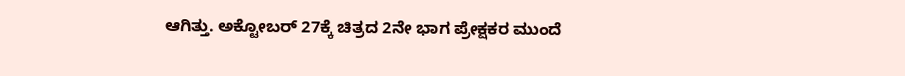ಆಗಿತ್ತು. ಅಕ್ಟೋಬರ್ 27ಕ್ಕೆ ಚಿತ್ರದ 2ನೇ ಭಾಗ ಪ್ರೇಕ್ಷಕರ ಮುಂದೆ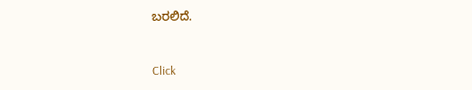ಬರಲಿದೆ.


Click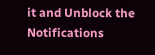it and Unblock the Notifications